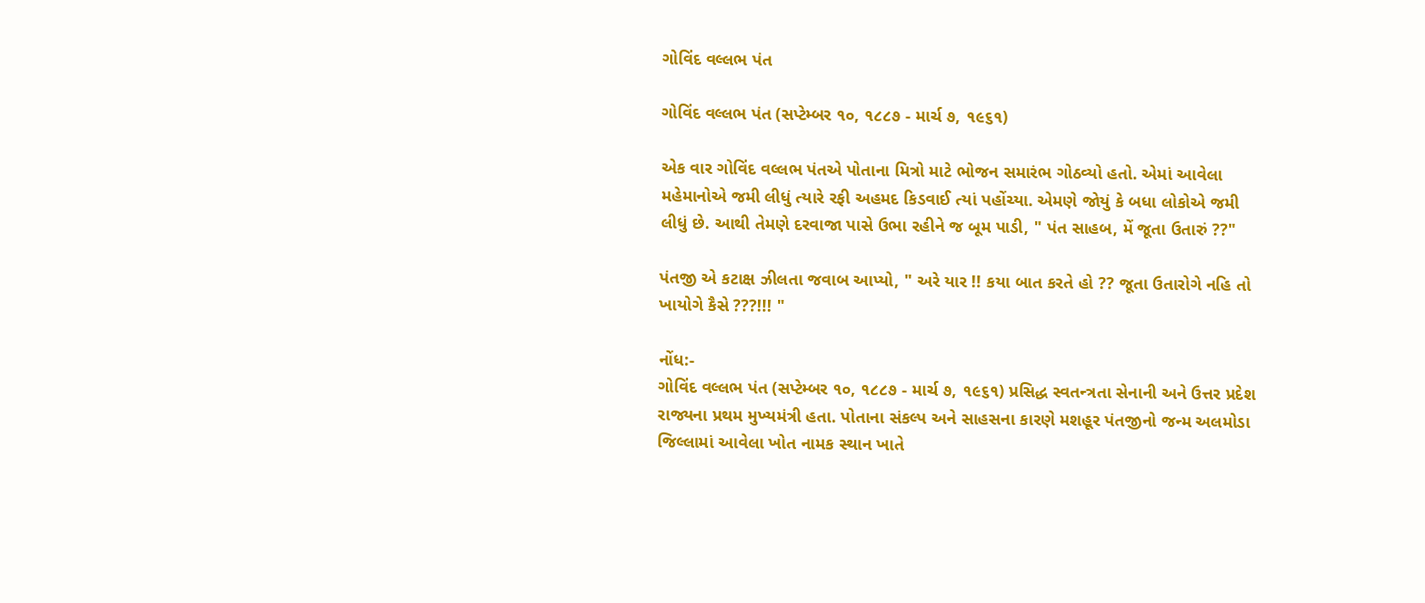ગોવિંદ વલ્લભ પંત

ગોવિંદ વલ્લભ પંત (સપ્ટેમ્બર ૧૦, ૧૮૮૭ - માર્ચ ૭, ૧૯૬૧)

એક વાર ગોવિંદ વલ્લભ પંતએ પોતાના મિત્રો માટે ભોજન સમારંભ ગોઠવ્યો હતો. એમાં આવેલા મહેમાનોએ જમી લીધું ત્યારે રફી અહમદ કિડવાઈ ત્યાં પહોંચ્યા. એમણે જોયું કે બધા લોકોએ જમી લીધું છે. આથી તેમણે દરવાજા પાસે ઉભા રહીને જ બૂમ પાડી, " પંત સાહબ, મેં જૂતા ઉતારું ??"

પંતજી એ કટાક્ષ ઝીલતા જવાબ આપ્યો, " અરે યાર !! કયા બાત કરતે હો ?? જૂતા ઉતારોગે નહિ તો ખાયોગે કૈસે ???!!! "

નોંધ:-
ગોવિંદ વલ્લભ પંત (સપ્ટેમ્બર ૧૦, ૧૮૮૭ - માર્ચ ૭, ૧૯૬૧) પ્રસિદ્ધ સ્વતન્ત્રતા સેનાની અને ઉત્તર પ્રદેશ રાજ્યના પ્રથમ મુખ્યમંત્રી હતા. પોતાના સંકલ્પ અને સાહસના કારણે મશહૂર પંતજીનો જન્મ અલમોડા જિલ્લામાં આવેલા ખોત નામક સ્થાન ખાતે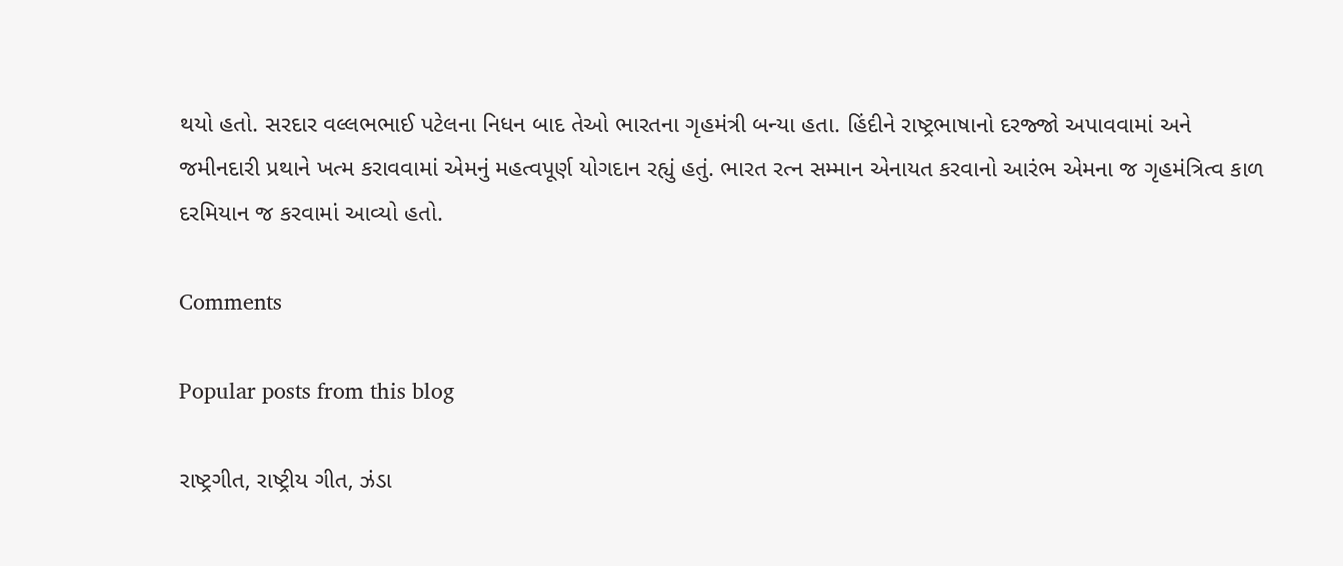થયો હતો. સરદાર વલ્લભભાઈ પટેલના નિધન બાદ તેઓ ભારતના ગૃહમંત્રી બન્યા હતા. હિંદીને રાષ્ટ્રભાષાનો દરજ્જો અપાવવામાં અને જમીનદારી પ્રથાને ખત્મ કરાવવામાં એમનું મહત્વપૂર્ણ યોગદાન રહ્યું હતું. ભારત રત્ન સમ્માન એનાયત કરવાનો આરંભ એમના જ ગૃહમંત્રિત્વ કાળ દરમિયાન જ કરવામાં આવ્યો હતો.

Comments

Popular posts from this blog

રાષ્ટ્રગીત, રાષ્ટ્રીય ગીત, ઝંડા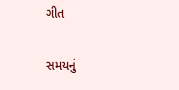ગીત

સમયનું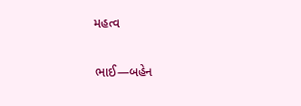મહત્વ

ભાઈ―બહેન